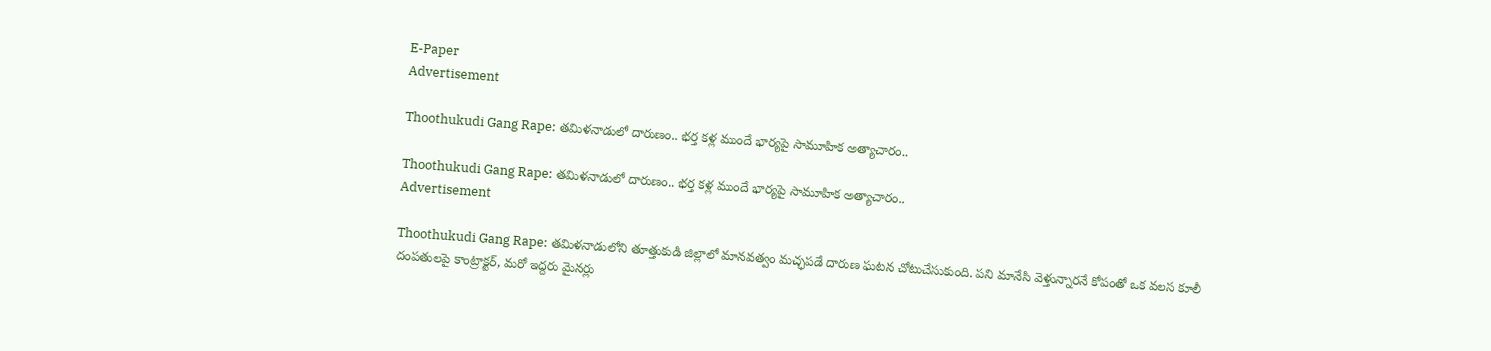E-Paper
Advertisement

Thoothukudi Gang Rape: తమిళనాడులో దారుణం.. భర్త కళ్ల ముందే భార్యపై సామూహిక అత్యాచారం..

Thoothukudi Gang Rape: తమిళనాడులో దారుణం.. భర్త కళ్ల ముందే భార్యపై సామూహిక అత్యాచారం..
Advertisement

Thoothukudi Gang Rape: తమిళనాడులోని తూత్తుకుడి జిల్లాలో మానవత్వం మచ్ఛపడే దారుణ ఘటన చోటుచేసుకుంది. పని మానేసి వెళ్తున్నారనే కోపంతో ఒక వలస కూలీ దంపతులపై కాంట్రాక్టర్, మరో ఇద్దరు మైనర్లు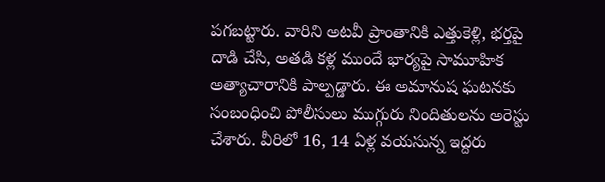పగబట్టారు. వారిని అటవీ ప్రాంతానికి ఎత్తుకెళ్లి, భర్తపై దాడి చేసి, అతడి కళ్ల ముందే భార్యపై సామూహిక అత్యాచారానికి పాల్పడ్డారు. ఈ అమానుష ఘటనకు సంబంధించి పోలీసులు ముగ్గురు నిందితులను అరెస్టు చేశారు. వీరిలో 16, 14 ఏళ్ల వయసున్న ఇద్దరు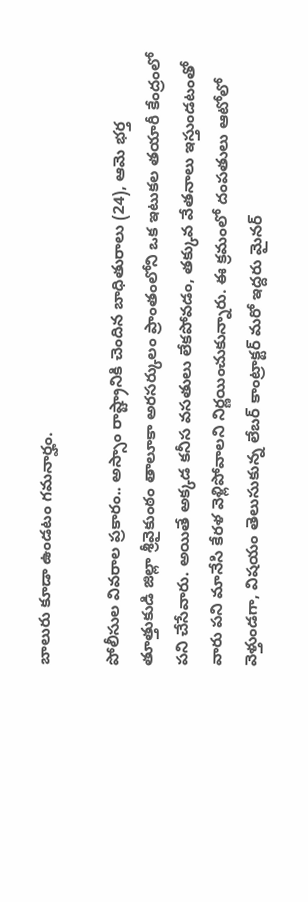బాలురు కూడా ఉండటం గమనార్హం.

పోలీసుల వివరాల ప్రకారం.. అస్సాం రాష్ట్రానికి చెందిన బాధితురాలు (24), ఆమె భర్త తూత్తుకుడి జిల్లా శ్రీవైకుంఠం తాలూకా అరసర్కులం ప్రాంతంలోని ఒక ఇటుకల తయారీ కేంద్రంలో పని చేసేవారు. అయితే అక్కడ కనీస వసతులు లేకపోవడం, తక్కువ వేతనాలు ఇస్తుండటంతో వారు పని మానేసి కేరళ వెళ్లిపోవాలని నిర్ణయించుకున్నారు. ఈ క్రమంలో దంపతులు ఆటోలో వెళ్తుండగా, విషయం తెలుసుకున్న లేబర్ కాంట్రాక్టర్ మరో ఇద్దరు మైనర్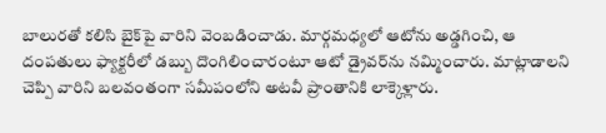బాలురతో కలిసి బైక్‌పై వారిని వెంబడించాడు. మార్గమధ్యలో ఆటోను అడ్డగించి, ఆ దంపతులు ఫ్యాక్టరీలో డబ్బు దొంగిలించారంటూ ఆటో డ్రైవర్‌ను నమ్మించారు. మాట్లాడాలని చెప్పి వారిని బలవంతంగా సమీపంలోని అటవీ ప్రాంతానికి లాక్కెళ్లారు.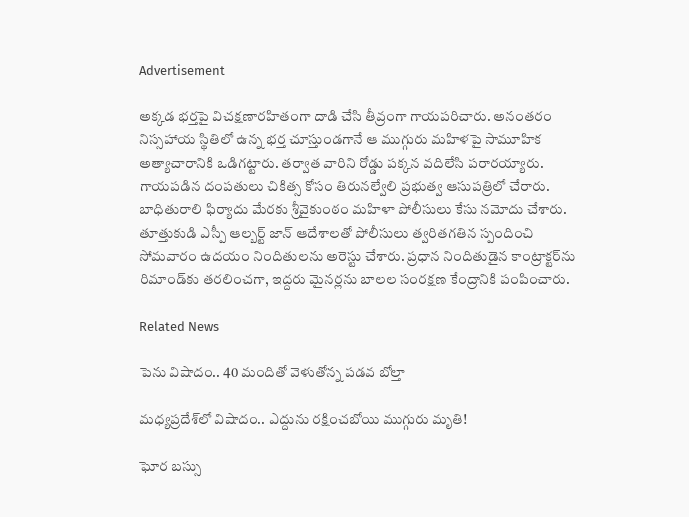Advertisement

అక్కడ భర్తపై విచక్షణారహితంగా దాడి చేసి తీవ్రంగా గాయపరిచారు. అనంతరం నిస్సహాయ స్థితిలో ఉన్న భర్త చూస్తుండగానే ఆ ముగ్గురు మహిళపై సామూహిక అత్యాచారానికి ఒడిగట్టారు. తర్వాత వారిని రోడ్డు పక్కన వదిలేసి పరారయ్యారు. గాయపడిన దంపతులు చికిత్స కోసం తిరునల్వేలి ప్రభుత్వ ఆసుపత్రిలో చేరారు. బాధితురాలి ఫిర్యాదు మేరకు శ్రీవైకుంఠం మహిళా పోలీసులు కేసు నమోదు చేశారు. తూత్తుకుడి ఎస్పీ ఆల్బర్ట్ జాన్ ఆదేశాలతో పోలీసులు త్వరితగతిన స్పందించి సోమవారం ఉదయం నిందితులను అరెస్టు చేశారు. ప్రధాన నిందితుడైన కాంట్రాక్టర్‌ను రిమాండ్‌కు తరలించగా, ఇద్దరు మైనర్లను బాలల సంరక్షణ కేంద్రానికి పంపించారు.

Related News

పెను విషాదం.. 40 మందితో వెళుతోన్న ప‌డ‌వ బోల్తా

మధ్యప్రదేశ్‌లో విషాదం.. ఎద్దును రక్షించబోయి ముగ్గురు మృతి!

ఘోర బస్సు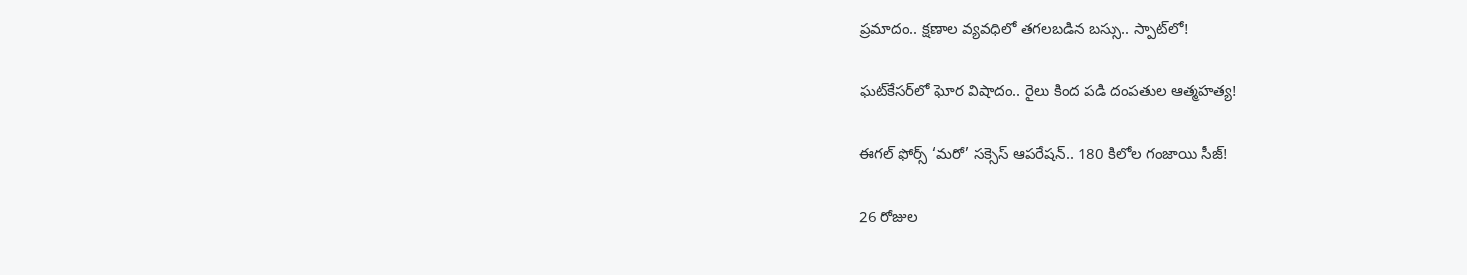ప్రమాదం.. క్షణాల వ్యవధిలో తగలబడిన బస్సు.. స్పాట్‌లో!

ఘట్‌కేసర్‌లో ఘోర విషాదం.. రైలు కింద పడి దంపతుల ఆత్మహత్య!

ఈగల్ ఫోర్స్ ‘మరో’ సక్సెస్ ఆపరేషన్.. 180 కిలోల గంజాయి సీజ్!

26 రోజుల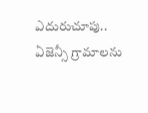ఎదురుచూపు.. ఏజెన్సీ గ్రామాలను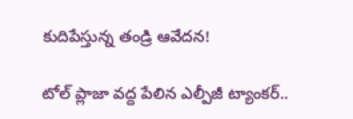కుదిపేస్తున్న తండ్రి ఆవేదన!

టోల్ ప్లాజా వద్ద పేలిన ఎల్పీజీ ట్యాంకర్..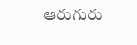ఆరుగురు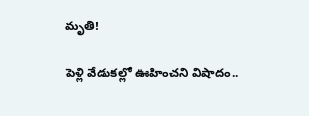మృతి!

పెళ్లి వేడుకల్లో ఊహించని విషాదం..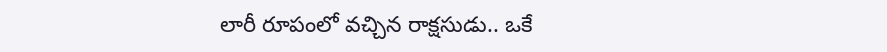లారీ రూపంలో వచ్చిన రాక్షసుడు.. ఒకే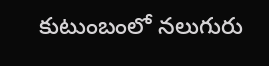కుటుంబంలో నలుగురు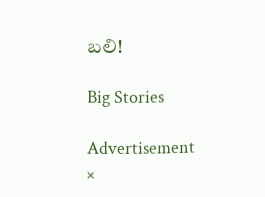బలి!

Big Stories

Advertisement
×